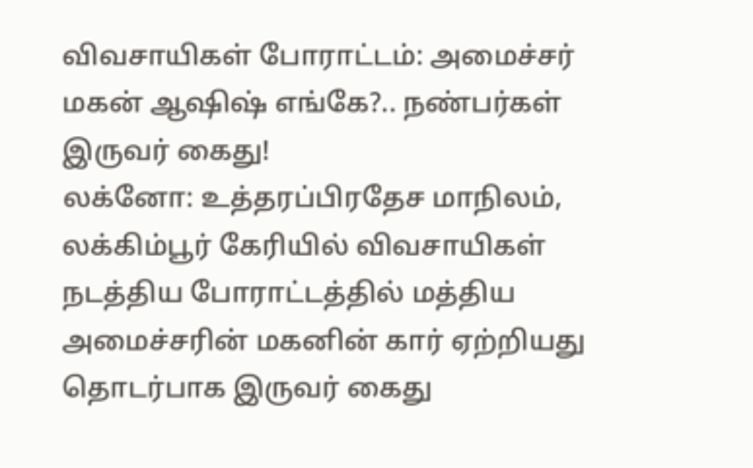விவசாயிகள் போராட்டம்: அமைச்சர் மகன் ஆஷிஷ் எங்கே?.. நண்பர்கள் இருவர் கைது!
லக்னோ: உத்தரப்பிரதேச மாநிலம், லக்கிம்பூர் கேரியில் விவசாயிகள் நடத்திய போராட்டத்தில் மத்திய அமைச்சரின் மகனின் கார் ஏற்றியது தொடர்பாக இருவர் கைது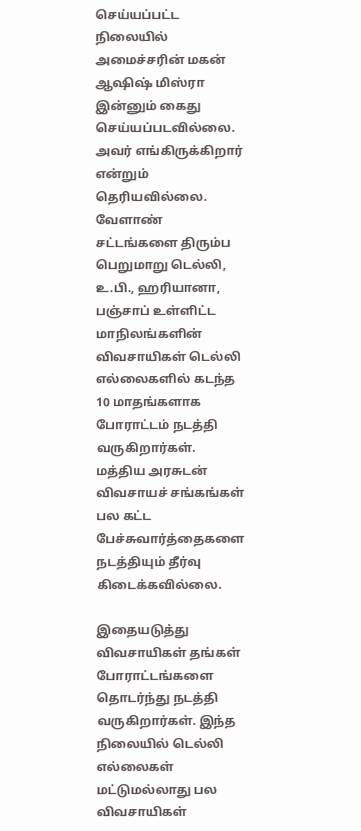செய்யப்பட்ட நிலையில் அமைச்சரின் மகன் ஆஷிஷ் மிஸ்ரா இன்னும் கைது செய்யப்படவில்லை. அவர் எங்கிருக்கிறார் என்றும் தெரியவில்லை.
வேளாண் சட்டங்களை திரும்ப பெறுமாறு டெல்லி, உ.பி., ஹரியானா, பஞ்சாப் உள்ளிட்ட மாநிலங்களின் விவசாயிகள் டெல்லி எல்லைகளில் கடந்த 10 மாதங்களாக போராட்டம் நடத்தி வருகிறார்கள். மத்திய அரசுடன் விவசாயச் சங்கங்கள் பல கட்ட பேச்சுவார்த்தைகளை நடத்தியும் தீர்வு கிடைக்கவில்லை.

இதையடுத்து விவசாயிகள் தங்கள் போராட்டங்களை தொடர்ந்து நடத்தி வருகிறார்கள். இந்த நிலையில் டெல்லி எல்லைகள் மட்டுமல்லாது பல விவசாயிகள்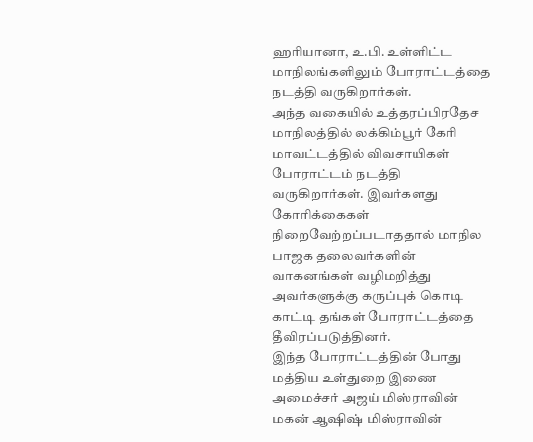ஹரியானா, உ.பி. உள்ளிட்ட மாநிலங்களிலும் போராட்டத்தை நடத்தி வருகிறார்கள்.
அந்த வகையில் உத்தரப்பிரதேச மாநிலத்தில் லக்கிம்பூர் கேரி மாவட்டத்தில் விவசாயிகள் போராட்டம் நடத்தி வருகிறார்கள். இவர்களது கோரிக்கைகள் நிறைவேற்றப்படாததால் மாநில பாஜக தலைவர்களின் வாகனங்கள் வழிமறித்து அவர்களுக்கு கருப்புக் கொடி காட்டி தங்கள் போராட்டத்தை தீவிரப்படுத்தினர்.
இந்த போராட்டத்தின் போது மத்திய உள்துறை இணை அமைச்சர் அஜய் மிஸ்ராவின் மகன் ஆஷிஷ் மிஸ்ராவின்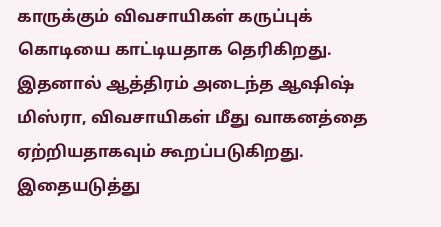காருக்கும் விவசாயிகள் கருப்புக் கொடியை காட்டியதாக தெரிகிறது. இதனால் ஆத்திரம் அடைந்த ஆஷிஷ் மிஸ்ரா, விவசாயிகள் மீது வாகனத்தை ஏற்றியதாகவும் கூறப்படுகிறது. இதையடுத்து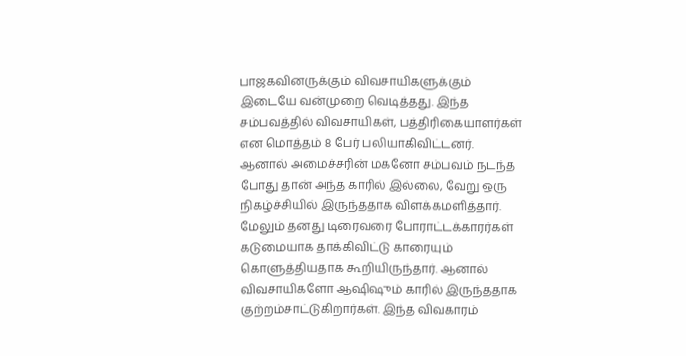பாஜகவினருக்கும் விவசாயிகளுக்கும் இடையே வன்முறை வெடித்தது. இந்த சம்பவத்தில் விவசாயிகள், பத்திரிகையாளர்கள் என மொத்தம் 8 பேர் பலியாகிவிட்டனர்.
ஆனால் அமைச்சரின் மகனோ சம்பவம் நடந்த போது தான் அந்த காரில் இல்லை, வேறு ஒரு நிகழ்ச்சியில் இருந்ததாக விளக்கமளித்தார். மேலும் தனது டிரைவரை போராட்டக்காரர்கள் கடுமையாக தாக்கிவிட்டு காரையும் கொளுத்தியதாக கூறியிருந்தார். ஆனால் விவசாயிகளோ ஆஷிஷும் காரில் இருந்ததாக குற்றம்சாட்டுகிறார்கள். இந்த விவகாரம்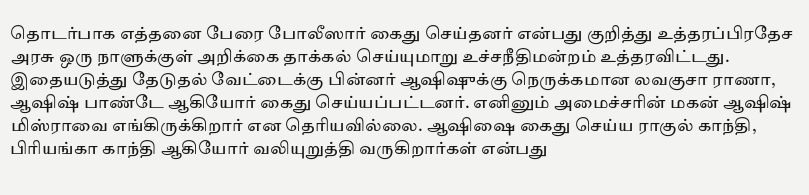தொடர்பாக எத்தனை பேரை போலீஸார் கைது செய்தனர் என்பது குறித்து உத்தரப்பிரதேச அரசு ஒரு நாளுக்குள் அறிக்கை தாக்கல் செய்யுமாறு உச்சநீதிமன்றம் உத்தரவிட்டது.
இதையடுத்து தேடுதல் வேட்டைக்கு பின்னர் ஆஷிஷுக்கு நெருக்கமான லவகுசா ராணா, ஆஷிஷ் பாண்டே ஆகியோர் கைது செய்யப்பட்டனர். எனினும் அமைச்சரின் மகன் ஆஷிஷ் மிஸ்ராவை எங்கிருக்கிறார் என தெரியவில்லை. ஆஷிஷை கைது செய்ய ராகுல் காந்தி, பிரியங்கா காந்தி ஆகியோர் வலியுறுத்தி வருகிறார்கள் என்பது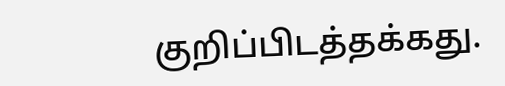குறிப்பிடத்தக்கது.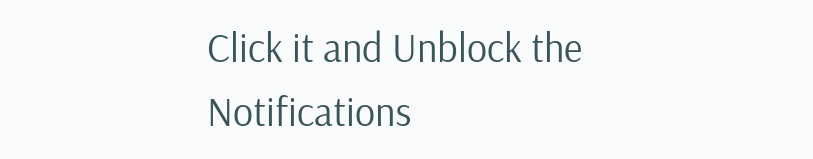Click it and Unblock the Notifications